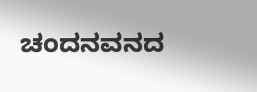ಚಂದನವನದ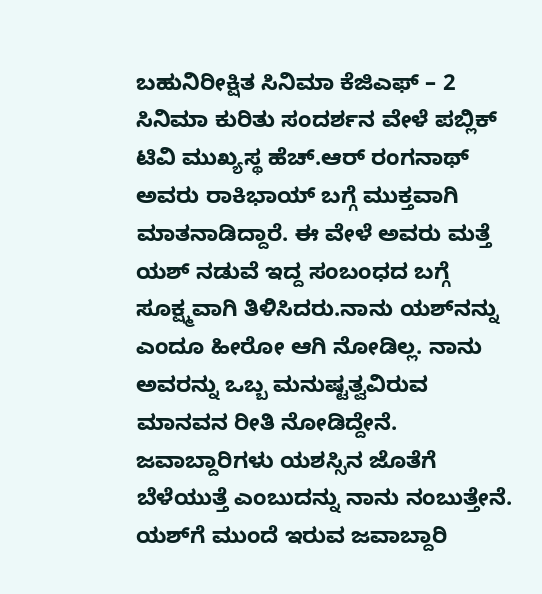ಬಹುನಿರೀಕ್ಷಿತ ಸಿನಿಮಾ ಕೆಜಿಎಫ್ – 2 ಸಿನಿಮಾ ಕುರಿತು ಸಂದರ್ಶನ ವೇಳೆ ಪಬ್ಲಿಕ್ ಟಿವಿ ಮುಖ್ಯಸ್ಥ ಹೆಚ್.ಆರ್ ರಂಗನಾಥ್ ಅವರು ರಾಕಿಭಾಯ್ ಬಗ್ಗೆ ಮುಕ್ತವಾಗಿ ಮಾತನಾಡಿದ್ದಾರೆ. ಈ ವೇಳೆ ಅವರು ಮತ್ತೆ ಯಶ್ ನಡುವೆ ಇದ್ದ ಸಂಬಂಧದ ಬಗ್ಗೆ ಸೂಕ್ಷ್ಮವಾಗಿ ತಿಳಿಸಿದರು.ನಾನು ಯಶ್‍ನನ್ನು ಎಂದೂ ಹೀರೋ ಆಗಿ ನೋಡಿಲ್ಲ. ನಾನು ಅವರನ್ನು ಒಬ್ಬ ಮನುಷ್ಟತ್ವವಿರುವ ಮಾನವನ ರೀತಿ ನೋಡಿದ್ದೇನೆ. ಜವಾಬ್ದಾರಿಗಳು ಯಶಸ್ಸಿನ ಜೊತೆಗೆ ಬೆಳೆಯುತ್ತೆ ಎಂಬುದನ್ನು ನಾನು ನಂಬುತ್ತೇನೆ. ಯಶ್‍ಗೆ ಮುಂದೆ ಇರುವ ಜವಾಬ್ದಾರಿ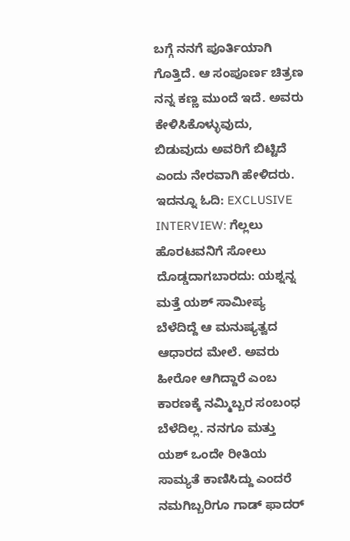ಬಗ್ಗೆ ನನಗೆ ಪೂರ್ತಿಯಾಗಿ ಗೊತ್ತಿದೆ. ಆ ಸಂಪೂರ್ಣ ಚಿತ್ರಣ ನನ್ನ ಕಣ್ಣ ಮುಂದೆ ಇದೆ. ಅವರು ಕೇಳಿಸಿಕೊಳ್ಳುವುದು, ಬಿಡುವುದು ಅವರಿಗೆ ಬಿಟ್ಟಿದೆ ಎಂದು ನೇರವಾಗಿ ಹೇಳಿದರು. ಇದನ್ನೂ ಓದಿ: EXCLUSIVE INTERVIEW: ಗೆಲ್ಲಲು ಹೊರಟವನಿಗೆ ಸೋಲು ದೊಡ್ಡದಾಗಬಾರದು: ಯಶ್ನನ್ನ ಮತ್ತೆ ಯಶ್ ಸಾಮೀಪ್ಯ ಬೆಳೆದಿದ್ದೆ ಆ ಮನುಷ್ಯತ್ವದ ಆಧಾರದ ಮೇಲೆ. ಅವರು ಹೀರೋ ಆಗಿದ್ದಾರೆ ಎಂಬ ಕಾರಣಕ್ಕೆ ನಮ್ಮಿಬ್ಬರ ಸಂಬಂಧ ಬೆಳೆದಿಲ್ಲ. ನನಗೂ ಮತ್ತು ಯಶ್ ಒಂದೇ ರೀತಿಯ ಸಾಮ್ಯತೆ ಕಾಣಿಸಿದ್ದು ಎಂದರೆ ನಮಗಿಬ್ಬರಿಗೂ ಗಾಡ್ ಫಾದರ್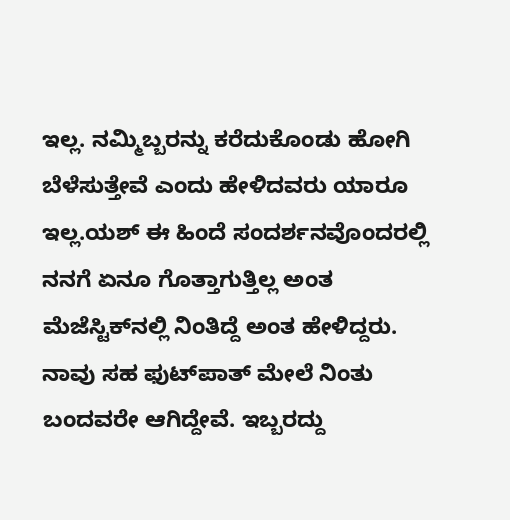ಇಲ್ಲ. ನಮ್ಮಿಬ್ಬರನ್ನು ಕರೆದುಕೊಂಡು ಹೋಗಿ ಬೆಳೆಸುತ್ತೇವೆ ಎಂದು ಹೇಳಿದವರು ಯಾರೂ ಇಲ್ಲ.ಯಶ್ ಈ ಹಿಂದೆ ಸಂದರ್ಶನವೊಂದರಲ್ಲಿ ನನಗೆ ಏನೂ ಗೊತ್ತಾಗುತ್ತಿಲ್ಲ ಅಂತ ಮೆಜೆಸ್ಟಿಕ್‍ನಲ್ಲಿ ನಿಂತಿದ್ದೆ ಅಂತ ಹೇಳಿದ್ದರು. ನಾವು ಸಹ ಫುಟ್‍ಪಾತ್ ಮೇಲೆ ನಿಂತು ಬಂದವರೇ ಆಗಿದ್ದೇವೆ. ಇಬ್ಬರದ್ದು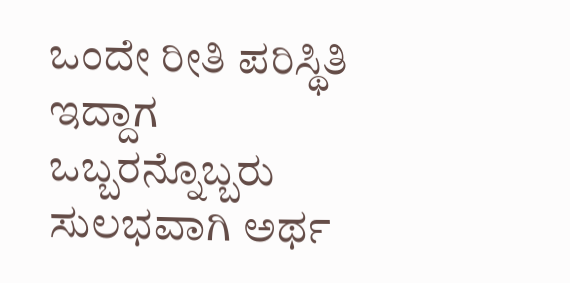ಒಂದೇ ರೀತಿ ಪರಿಸ್ಥಿತಿ ಇದ್ದಾಗ ಒಬ್ಬರನ್ನೊಬ್ಬರು ಸುಲಭವಾಗಿ ಅರ್ಥ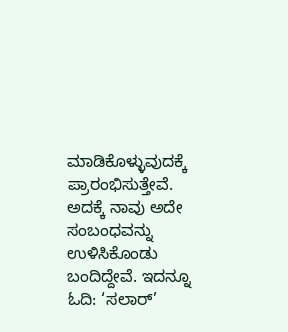ಮಾಡಿಕೊಳ್ಳುವುದಕ್ಕೆ ಪ್ರಾರಂಭಿಸುತ್ತೇವೆ. ಅದಕ್ಕೆ ನಾವು ಅದೇ ಸಂಬಂಧವನ್ನು ಉಳಿಸಿಕೊಂಡು ಬಂದಿದ್ದೇವೆ. ಇದನ್ನೂ ಓದಿ: ‘ಸಲಾರ್’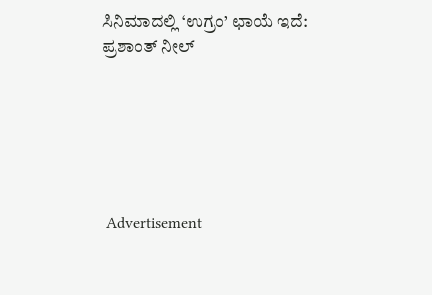ಸಿನಿಮಾದಲ್ಲಿ ‘ಉಗ್ರಂ’ ಛಾಯೆ ಇದೆ: ಪ್ರಶಾಂತ್ ನೀಲ್






 Advertisement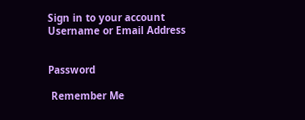Sign in to your account
Username or Email Address


Password

 Remember Me